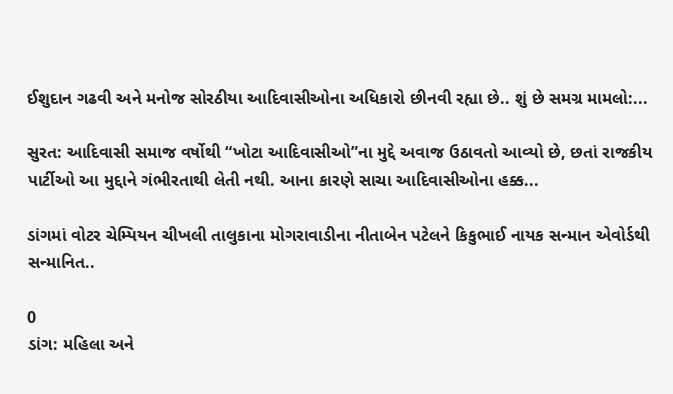ઈશુદાન ગઢવી અને મનોજ સોરઠીયા આદિવાસીઓના અધિકારો છીનવી રહ્યા છે.. શું છે સમગ્ર મામલો:...

સુરત: આદિવાસી સમાજ વર્ષોથી “ખોટા આદિવાસીઓ”ના મુદ્દે અવાજ ઉઠાવતો આવ્યો છે, છતાં રાજકીય પાર્ટીઓ આ મુદ્દાને ગંભીરતાથી લેતી નથી. આના કારણે સાચા આદિવાસીઓના હક્ક...

ડાંગમાં વોટર ચેમ્પિયન ચીખલી તાલુકાના મોગરાવાડીના નીતાબેન પટેલને કિકુભાઈ નાયક સન્માન એવોર્ડથી સન્માનિત..

0
ડાંગ: મહિલા અને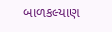બાળકલ્યાણ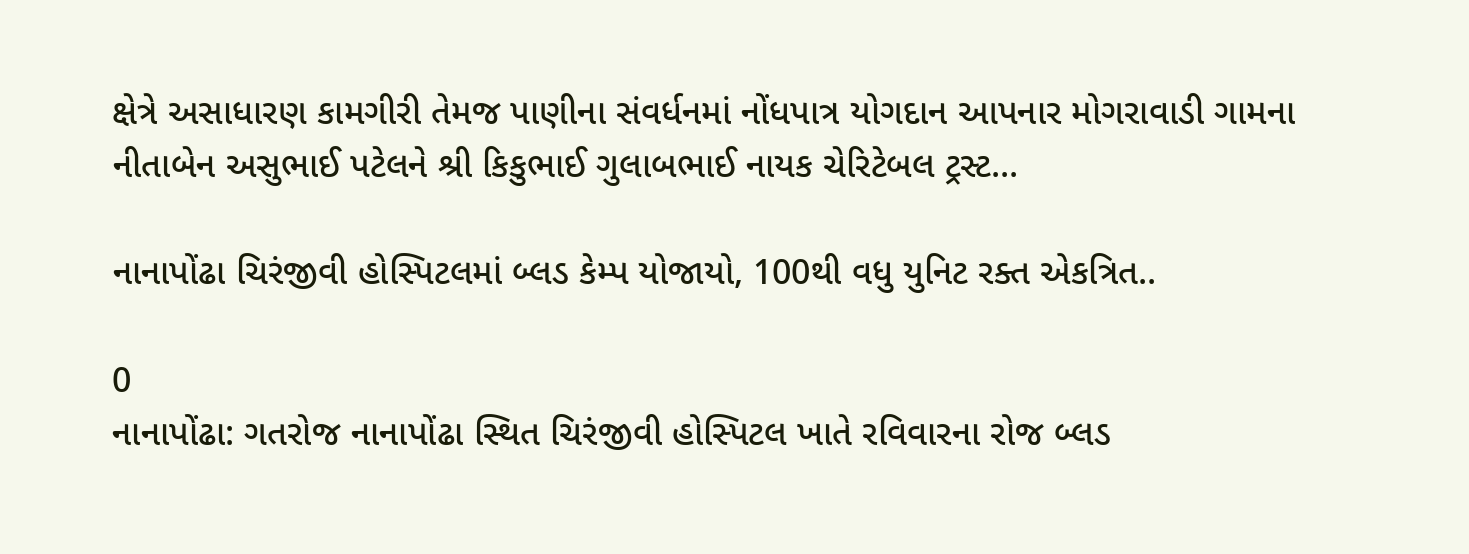ક્ષેત્રે અસાધારણ કામગીરી તેમજ પાણીના સંવર્ધનમાં નોંધપાત્ર યોગદાન આપનાર મોગરાવાડી ગામના નીતાબેન અસુભાઈ પટેલને શ્રી કિકુભાઈ ગુલાબભાઈ નાયક ચેરિટેબલ ટ્રસ્ટ...

નાનાપોંઢા ચિરંજીવી હોસ્પિટલમાં બ્લડ કેમ્પ યોજાયો, 100થી વધુ યુનિટ રક્ત એકત્રિત..

0
નાનાપોંઢા: ગતરોજ નાનાપોંઢા સ્થિત ચિરંજીવી હોસ્પિટલ ખાતે રવિવારના રોજ બ્લડ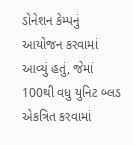ડોનેશન કેમ્પનું આયોજન કરવામાં આવ્યું હતું, જેમાં 100થી વધુ યુનિટ બ્લડ એકત્રિત કરવામાં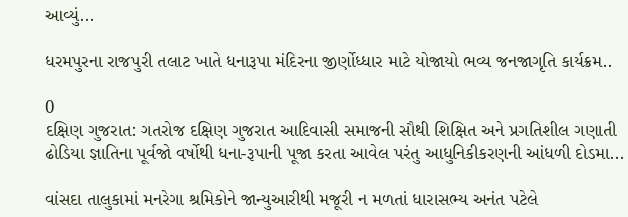આવ્યું...

ધરમપુરના રાજપુરી તલાટ ખાતે ધનારૂપા મંદિરના જીર્ણોધ્ધાર માટે યોજાયો ભવ્ય જનજાગૃતિ કાર્યક્રમ..

0
દક્ષિણ ગુજરાત: ગતરોજ દક્ષિણ ગુજરાત આદિવાસી સમાજની સૌથી શિક્ષિત અને પ્રગતિશીલ ગણાતી ઢોડિયા જ્ઞાતિના પૂર્વજો વર્ષોથી ધના-રૂપાની પૂજા કરતા આવેલ પરંતુ આધુનિકીકરણની આંધળી દોડમા...

વાંસદા તાલુકામાં મનરેગા શ્રમિકોને જાન્યુઆરીથી મજૂરી ન મળતાં ધારાસભ્ય અનંત પટેલે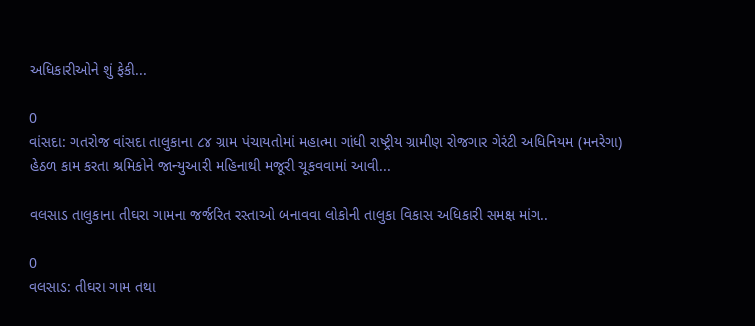અધિકારીઓને શું ફેકી...

0
વાંસદા: ગતરોજ વાંસદા તાલુકાના ૮૪ ગ્રામ પંચાયતોમાં મહાત્મા ગાંધી રાષ્ટ્રીય ગ્રામીણ રોજગાર ગેરંટી અધિનિયમ (મનરેગા) હેઠળ કામ કરતા શ્રમિકોને જાન્યુઆરી મહિનાથી મજૂરી ચૂકવવામાં આવી...

વલસાડ તાલુકાના તીઘરા ગામના જર્જરિત રસ્તાઓ બનાવવા લોકોની તાલુકા વિકાસ અધિકારી સમક્ષ માંગ..

0
વલસાડ: તીઘરા ગામ તથા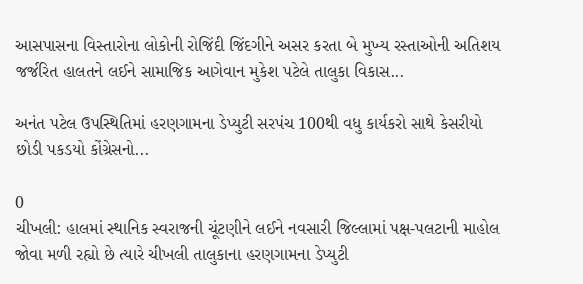આસપાસના વિસ્તારોના લોકોની રોજિંદી જિંદગીને અસર કરતા બે મુખ્ય રસ્તાઓની અતિશય જર્જરિત હાલતને લઈને સામાજિક આગેવાન મુકેશ પટેલે તાલુકા વિકાસ...

અનંત પટેલ ઉપસ્થિતિમાં હરણગામના ડેપ્યુટી સરપંચ 100થી વધુ કાર્યકરો સાથે કેસરીયો છોડી પકડયો કોંગ્રેસનો...

0
ચીખલી: હાલમાં સ્થાનિક સ્વરાજની ચૂંટણીને લઈને નવસારી જિલ્લામાં પક્ષ-પલટાની માહોલ જોવા મળી રહ્યો છે ત્યારે ચીખલી તાલુકાના હરણગામના ડેપ્યુટી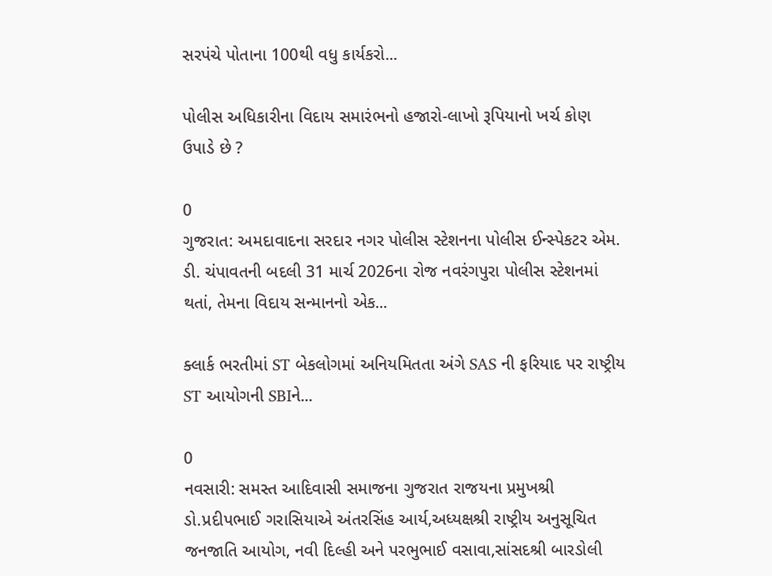સરપંચે પોતાના 100થી વધુ કાર્યકરો...

પોલીસ અધિકારીના વિદાય સમારંભનો હજારો-લાખો રૂપિયાનો ખર્ચ કોણ ઉપાડે છે ?

0
ગુજરાત: અમદાવાદના સરદાર નગર પોલીસ સ્ટેશનના પોલીસ ઈન્સ્પેકટર એમ. ડી. ચંપાવતની બદલી 31 માર્ચ 2026ના રોજ નવરંગપુરા પોલીસ સ્ટેશનમાં થતાં, તેમના વિદાય સન્માનનો એક...

ક્લાર્ક ભરતીમાં ST બેકલોગમાં અનિયમિતતા અંગે SAS ની ફરિયાદ પર રાષ્ટ્રીય ST આયોગની SBIને...

0
નવસારી: સમસ્ત આદિવાસી સમાજના ગુજરાત રાજયના પ્રમુખશ્રી ડો.પ્રદીપભાઈ ગરાસિયાએ અંતરસિંહ આર્ય,અધ્યક્ષશ્રી રાષ્ટ્રીય અનુસૂચિત જનજાતિ આયોગ, નવી દિલ્હી અને પરભુભાઈ વસાવા,સાંસદશ્રી બારડોલી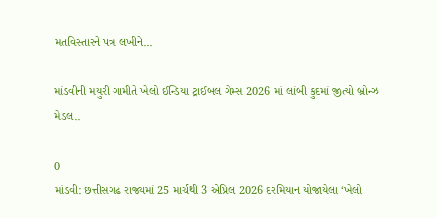મતવિસ્તારને પત્ર લખીને...

માંડવીની મયુરી ગામીતે ખેલો ઈન્ડિયા ટ્રાઈબલ ગેમ્સ 2026 માં લાંબી કુદમાં જીત્યો બ્રોન્ઝ મેડલ..

0
માંડવી: છત્તીસગઢ રાજ્યમાં 25 માર્ચથી 3 એપ્રિલ 2026 દરમિયાન યોજાયેલા ‘ખેલો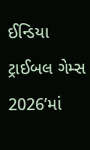ઈન્ડિયા ટ્રાઈબલ ગેમ્સ 2026’માં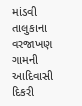માંડવી તાલુકાના વરજાખણ ગામની આદિવાસી દિકરી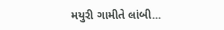મયુરી ગામીતે લાંબી...